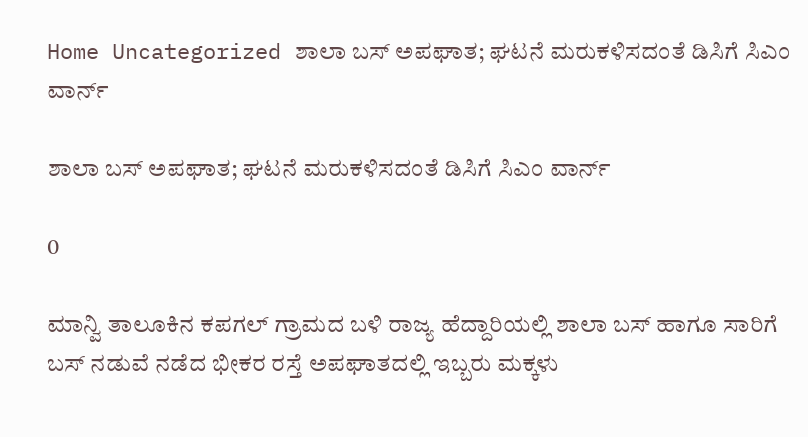Home Uncategorized ಶಾಲಾ ಬಸ್ ಅಪಘಾತ; ಘಟನೆ ಮರುಕಳಿಸದಂತೆ ಡಿಸಿಗೆ ಸಿಎಂ ವಾರ್ನ್

ಶಾಲಾ ಬಸ್ ಅಪಘಾತ; ಘಟನೆ ಮರುಕಳಿಸದಂತೆ ಡಿಸಿಗೆ ಸಿಎಂ ವಾರ್ನ್

0

ಮಾನ್ವಿ ತಾಲೂಕಿನ ಕಪಗಲ್ ಗ್ರಾಮದ ಬಳಿ ರಾಜ್ಯ ಹೆದ್ದಾರಿಯಲ್ಲಿ ಶಾಲಾ ಬಸ್ ಹಾಗೂ ಸಾರಿಗೆ ಬಸ್‌ ನಡುವೆ ನಡೆದ ಭೀಕರ ರಸ್ತೆ ಅಪಘಾತದಲ್ಲಿ ಇಬ್ಬರು ಮಕ್ಕಳು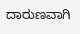ದಾರುಣವಾಗಿ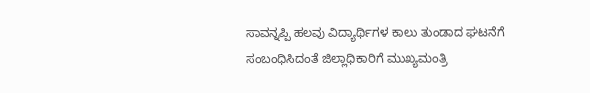ಸಾವನ್ನಪ್ಪಿ ಹಲವು ವಿದ್ಯಾರ್ಥಿಗಳ ಕಾಲು ತುಂಡಾದ ಘಟನೆಗೆ ಸಂಬಂಧಿಸಿದಂತೆ ಜಿಲ್ಲಾಧಿಕಾರಿಗೆ ಮುಖ್ಯಮಂತ್ರಿ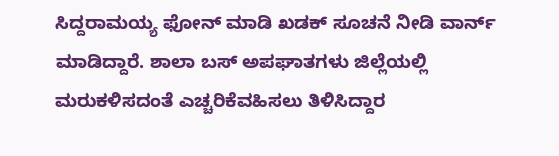ಸಿದ್ದರಾಮಯ್ಯ ಫೋನ್ ಮಾಡಿ ಖಡಕ್ ಸೂಚನೆ ನೀಡಿ ವಾರ್ನ್ ಮಾಡಿದ್ದಾರೆ. ಶಾಲಾ ಬಸ್ ಅಪಘಾತಗಳು ಜಿಲ್ಲೆಯಲ್ಲಿ ಮರುಕಳಿಸದಂತೆ ಎಚ್ಚರಿಕೆವಹಿಸಲು ತಿಳಿಸಿದ್ದಾರ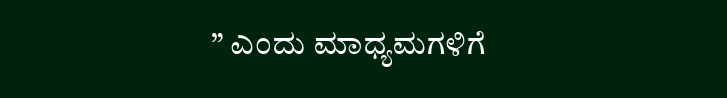” ಎಂದು ಮಾಧ್ಯಮಗಳಿಗೆ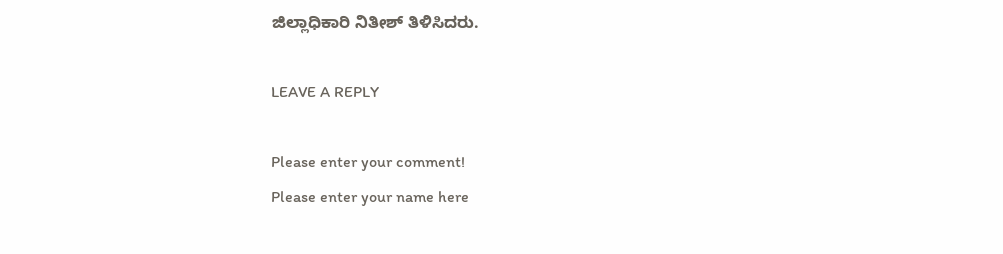ಜಿಲ್ಲಾಧಿಕಾರಿ ನಿತೀಶ್ ತಿಳಿಸಿದರು.

LEAVE A REPLY

Please enter your comment!
Please enter your name here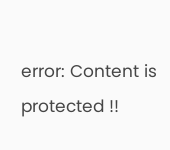error: Content is protected !!